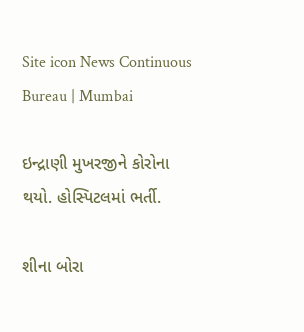Site icon News Continuous Bureau | Mumbai

ઇન્દ્રાણી મુખરજીને કોરોના થયો. હોસ્પિટલમાં ભર્તી.

શીના બોરા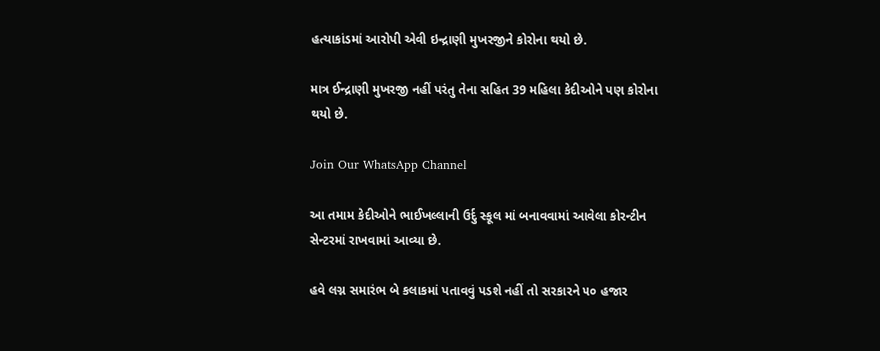હત્યાકાંડમાં આરોપી એવી ઇન્દ્રાણી મુખરજીને કોરોના થયો છે.

માત્ર ઈન્દ્રાણી મુખરજી નહીં પરંતુ તેના સહિત 39 મહિલા કેદીઓને પણ કોરોના થયો છે.

Join Our WhatsApp Channel

આ તમામ કેદીઓને ભાઈખલ્લાની ઉર્દુ સ્કૂલ માં બનાવવામાં આવેલા કોરન્ટીન સેન્ટરમાં રાખવામાં આવ્યા છે.

હવે લગ્ન સમારંભ બે કલાકમાં પતાવવું પડશે નહીં તો સરકારને ૫૦ હજાર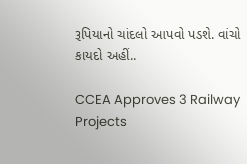રૂપિયાનો ચાંદલો આપવો પડશે. વાંચો કાયદો અહીં..

CCEA Approves 3 Railway Projects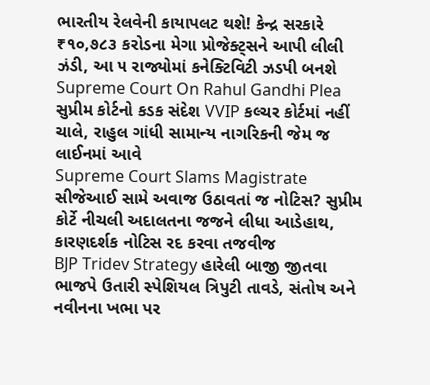ભારતીય રેલવેની કાયાપલટ થશે! કેન્દ્ર સરકારે ₹૧૦,૭૮૩ કરોડના મેગા પ્રોજેક્ટ્સને આપી લીલી ઝંડી, આ ૫ રાજ્યોમાં કનેક્ટિવિટી ઝડપી બનશે
Supreme Court On Rahul Gandhi Plea સુપ્રીમ કોર્ટનો કડક સંદેશ VVIP કલ્ચર કોર્ટમાં નહીં ચાલે, રાહુલ ગાંધી સામાન્ય નાગરિકની જેમ જ લાઈનમાં આવે
Supreme Court Slams Magistrate સીજેઆઈ સામે અવાજ ઉઠાવતાં જ નોટિસ? સુપ્રીમ કોર્ટે નીચલી અદાલતના જજને લીધા આડેહાથ, કારણદર્શક નોટિસ રદ કરવા તજવીજ
BJP Tridev Strategy હારેલી બાજી જીતવા ભાજપે ઉતારી સ્પેશિયલ ત્રિપુટી તાવડે, સંતોષ અને નવીનના ખભા પર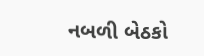નબળી બેઠકો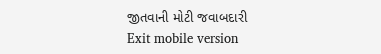જીતવાની મોટી જવાબદારી
Exit mobile version